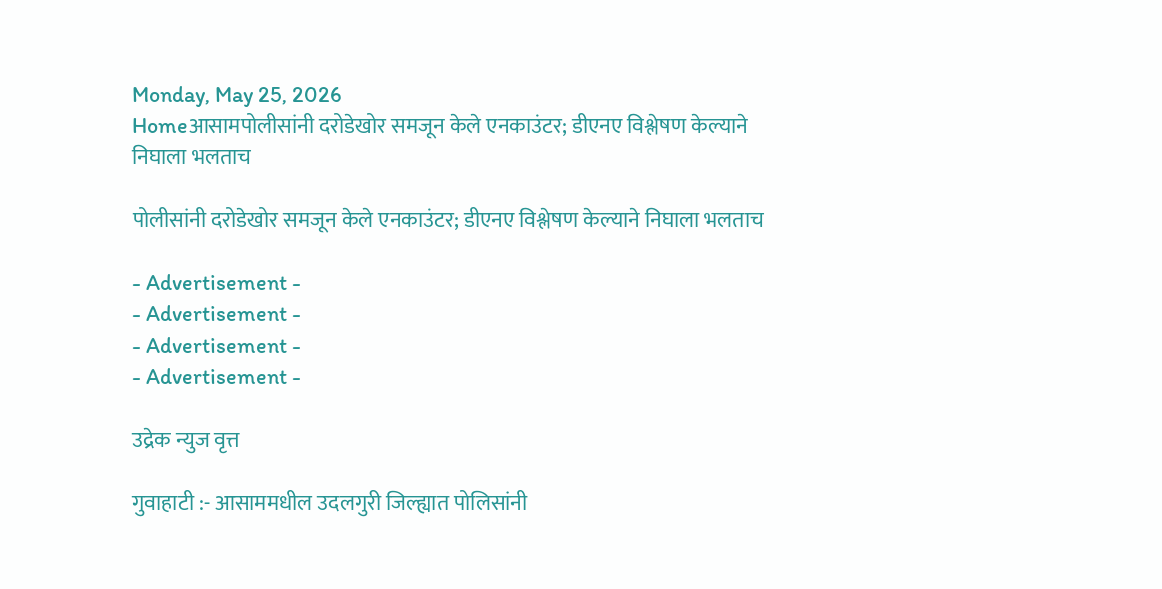Monday, May 25, 2026
Homeआसामपोलीसांनी दरोडेखोर समजून केले एनकाउंटर; डीएनए विश्लेषण केल्याने निघाला भलताच

पोलीसांनी दरोडेखोर समजून केले एनकाउंटर; डीएनए विश्लेषण केल्याने निघाला भलताच

- Advertisement -
- Advertisement -
- Advertisement -
- Advertisement -

उद्रेक न्युज वृत्त

गुवाहाटी :- आसाममधील उदलगुरी जिल्ह्यात पोलिसांनी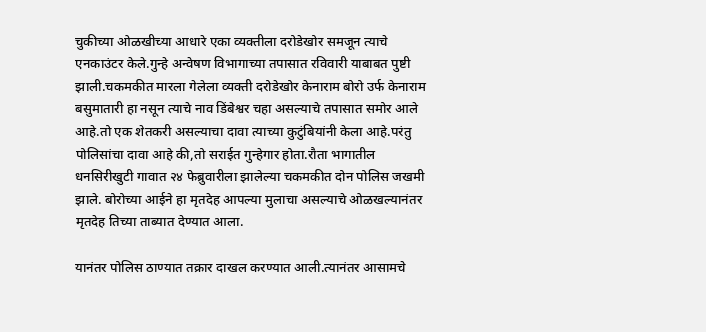चुकीच्या ओळखीच्या आधारे एका व्यक्तीला दरोडेखोर समजून त्याचे एनकाउंटर केले.गुन्हे अन्वेषण विभागाच्या तपासात रविवारी याबाबत पुष्टी झाली.चकमकीत मारला गेलेला व्यक्ती दरोडेखोर केनाराम बोरो उर्फ केनाराम बसुमातारी हा नसून त्याचे नाव डिंबेश्वर चहा असल्याचे तपासात समोर आले आहे.तो एक शेतकरी असल्याचा दावा त्याच्या कुटुंबियांनी केला आहे.परंतु पोलिसांचा दावा आहे की,तो सराईत गुन्हेगार होता.रौता भागातील धनसिरीखुटी गावात २४ फेब्रुवारीला झालेल्या चकमकीत दोन पोलिस जखमी झाले. बोरोच्या आईने हा मृतदेह आपल्या मुलाचा असल्याचे ओळखल्यानंतर मृतदेह तिच्या ताब्यात देण्यात आला.

यानंतर पोलिस ठाण्यात तक्रार दाखल करण्यात आली.त्यानंतर आसामचे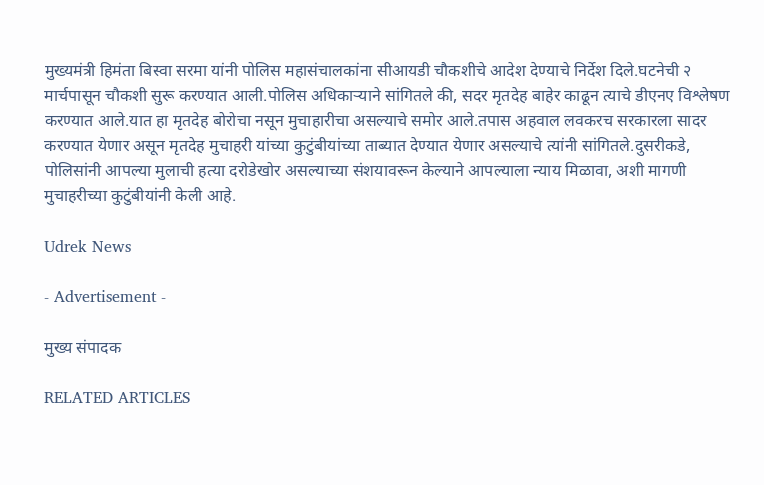मुख्यमंत्री हिमंता बिस्वा सरमा यांनी पोलिस महासंचालकांना सीआयडी चौकशीचे आदेश देण्याचे निर्देश दिले.घटनेची २ मार्चपासून चौकशी सुरू करण्यात आली.पोलिस अधिकाऱ्याने सांगितले की, सदर मृतदेह बाहेर काढून त्याचे डीएनए विश्लेषण करण्यात आले.यात हा मृतदेह बोरोचा नसून मुचाहारीचा असल्याचे समोर आले.तपास अहवाल लवकरच सरकारला सादर करण्यात येणार असून मृतदेह मुचाहरी यांच्या कुटुंबीयांच्या ताब्यात देण्यात येणार असल्याचे त्यांनी सांगितले.दुसरीकडे, पोलिसांनी आपल्या मुलाची हत्या दरोडेखोर असल्याच्या संशयावरून केल्याने आपल्याला न्याय मिळावा, अशी मागणी मुचाहरीच्या कुटुंबीयांनी केली आहे.

Udrek News

- Advertisement -

मुख्य संपादक

RELATED ARTICLES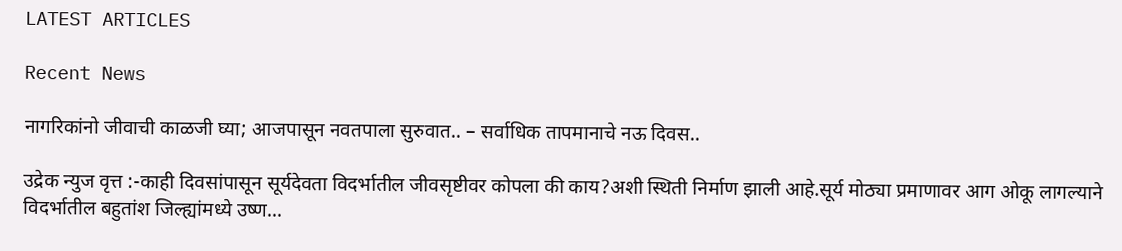LATEST ARTICLES

Recent News

नागरिकांनो जीवाची काळजी घ्या; आजपासून नवतपाला सुरुवात.. – सर्वाधिक तापमानाचे नऊ दिवस..

उद्रेक न्युज वृत्त :-काही दिवसांपासून सूर्यदेवता विदर्भातील जीवसृष्टीवर कोपला की काय?अशी स्थिती निर्माण झाली आहे.सूर्य मोठ्या प्रमाणावर आग ओकू लागल्याने विदर्भातील बहुतांश जिल्ह्यांमध्ये उष्ण...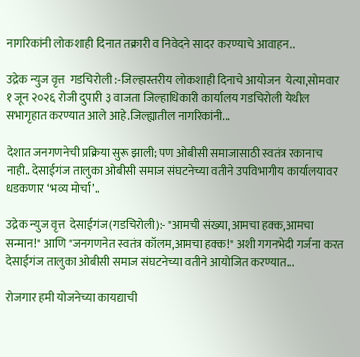नागरिकांनी लोकशाही दिनात तक्रारी व निवेदने सादर करण्याचे आवाहन..

उद्रेक न्युज वृत्त  गडचिरोली :-जिल्हास्तरीय लोकशाही दिनाचे आयोजन  येत्या,सोमवार १ जून २०२६ रोजी दुपारी ३ वाजता जिल्हाधिकारी कार्यालय गडचिरोली येथील सभागृहात करण्यात आले आहे.जिल्ह्यातील नागरिकांनी...

देशात जनगणनेची प्रक्रिया सुरू झाली; पण ओबीसी समाजासाठी स्वतंत्र रकानाच नाही.. देसाईगंज तालुका ओबीसी समाज संघटनेच्या वतीने उपविभागीय कार्यालयावर धडकणार ‘भव्य मोर्चा’..

उद्रेक न्युज वृत्त  देसाईगंज(गडचिरोली):- "आमची संख्या,आमचा हक्क,आमचा सन्मान!" आणि "जनगणनेत स्वतंत्र कॉलम,आमचा हक्क!" अशी गगनभेदी गर्जना करत देसाईगंज तालुका ओबीसी समाज संघटनेच्या वतीने आयोजित करण्यात...

रोजगार हमी योजनेच्या कायद्याची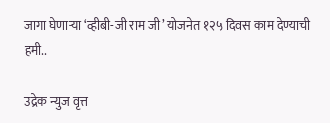जागा घेणाऱ्या ‘व्हीबी-जी राम जी’ योजनेत १२५ दिवस काम देण्याची हमी..

उद्रेक न्युज वृत्त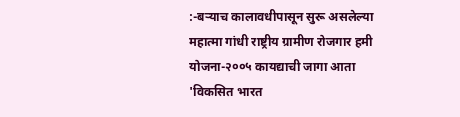:-बऱ्याच कालावधीपासून सुरू असलेल्या महात्मा गांधी राष्ट्रीय ग्रामीण रोजगार हमी योजना-२००५ कायद्याची जागा आता 'विकसित भारत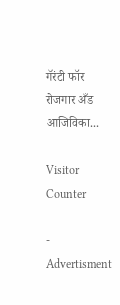गॅरंटी फॉर रोजगार अँड आजिविका...

Visitor Counter

- Advertisment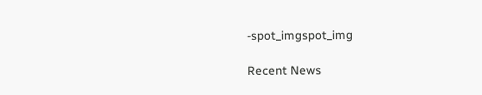-spot_imgspot_img

Recent News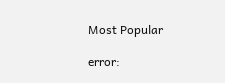Most Popular

error: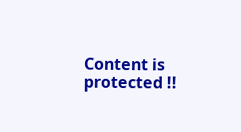Content is protected !!